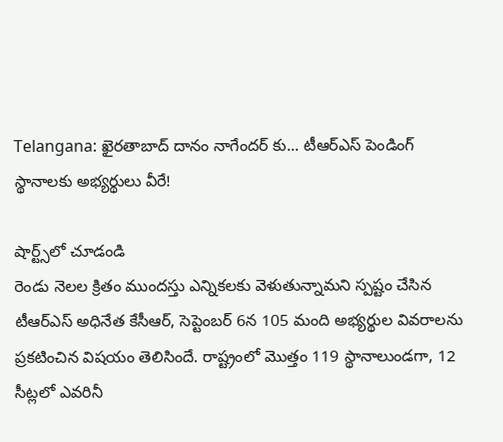Telangana: ఖైరతాబాద్ దానం నాగేందర్ కు... టీఆర్ఎస్ పెండింగ్ స్థానాలకు అభ్యర్థులు వీరే!

షార్ట్స్‌లో చూడండి
రెండు నెలల క్రితం ముందస్తు ఎన్నికలకు వెళుతున్నామని స్పష్టం చేసిన టీఆర్ఎస్ అధినేత కేసీఆర్, సెప్టెంబర్ 6న 105 మంది అభ్యర్థుల వివరాలను ప్రకటించిన విషయం తెలిసిందే. రాష్ట్రంలో మొత్తం 119 స్థానాలుండగా, 12 సీట్లలో ఎవరినీ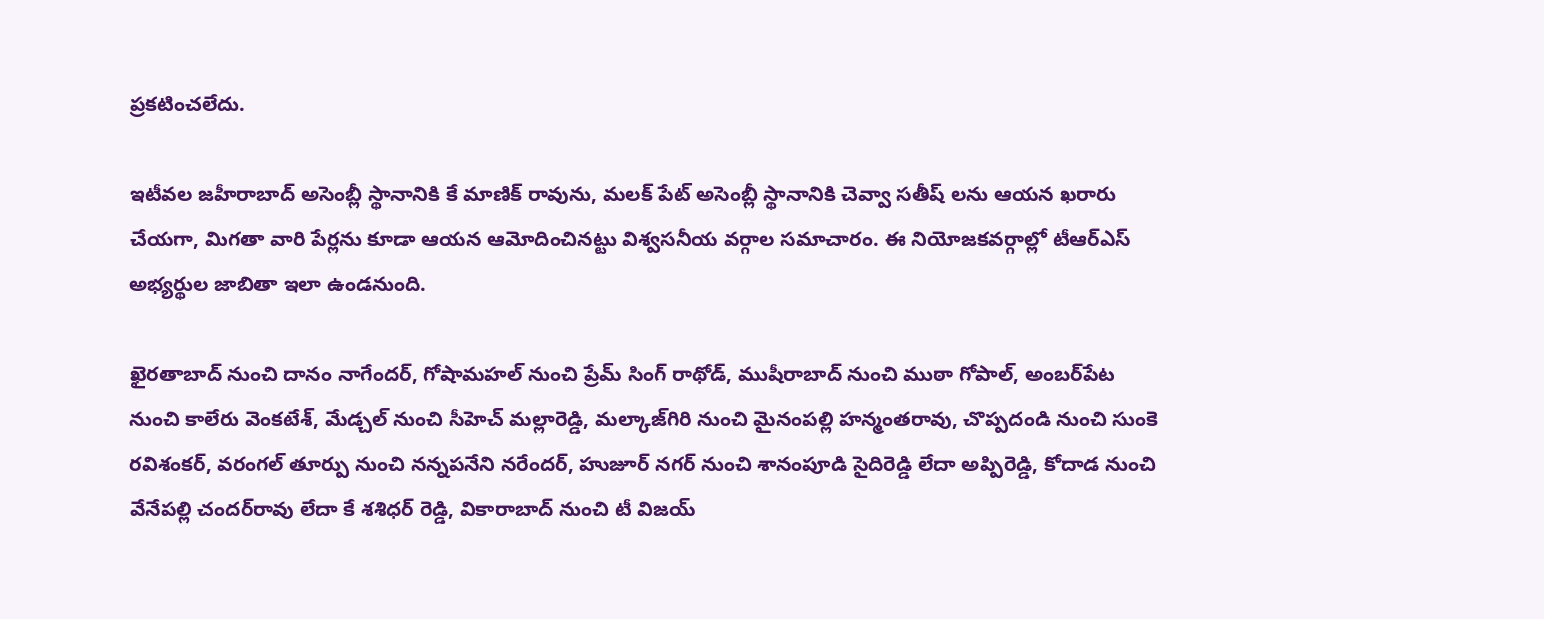ప్రకటించలేదు.

ఇటీవల జహీరాబాద్‌ అసెంబ్లీ స్థానానికి కే మాణిక్‌ రావును, మలక్‌ పేట్‌ అసెంబ్లీ స్థానానికి చెవ్వా సతీష్‌ లను ఆయన ఖరారు చేయగా, మిగతా వారి పేర్లను కూడా ఆయన ఆమోదించినట్టు విశ్వసనీయ వర్గాల సమాచారం. ఈ నియోజకవర్గాల్లో టీఆర్ఎస్ అభ్యర్థుల జాబితా ఇలా ఉండనుంది.

ఖైరతాబాద్‌ నుంచి దానం నాగేందర్, గోషామహల్‌ నుంచి ప్రేమ్‌ సింగ్‌ రాథోడ్, ముషీరాబాద్‌ నుంచి ముఠా గోపాల్, అంబర్‌పేట నుంచి కాలేరు వెంకటేశ్, మేడ్చల్‌ నుంచి సీహెచ్ మల్లారెడ్డి, మల్కాజ్‌గిరి నుంచి మైనంపల్లి హన్మంతరావు, చొప్పదండి నుంచి సుంకె రవిశంకర్, వరంగల్‌ తూర్పు నుంచి నన్నపనేని నరేందర్, హుజూర్‌ నగర్‌ నుంచి శానంపూడి సైదిరెడ్డి లేదా అప్పిరెడ్డి, కోదాడ నుంచి వేనేపల్లి చందర్‌రావు లేదా కే శశిధర్‌ రెడ్డి, వికారాబాద్‌ నుంచి టీ విజయ్‌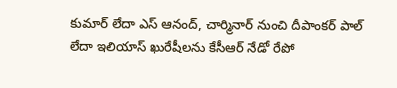కుమార్‌ లేదా ఎస్‌ ఆనంద్, చార్మినార్‌ నుంచి దీపాంకర్‌ పాల్‌ లేదా ఇలియాస్‌ ఖురేషీలను కేసీఆర్ నేడో రేపో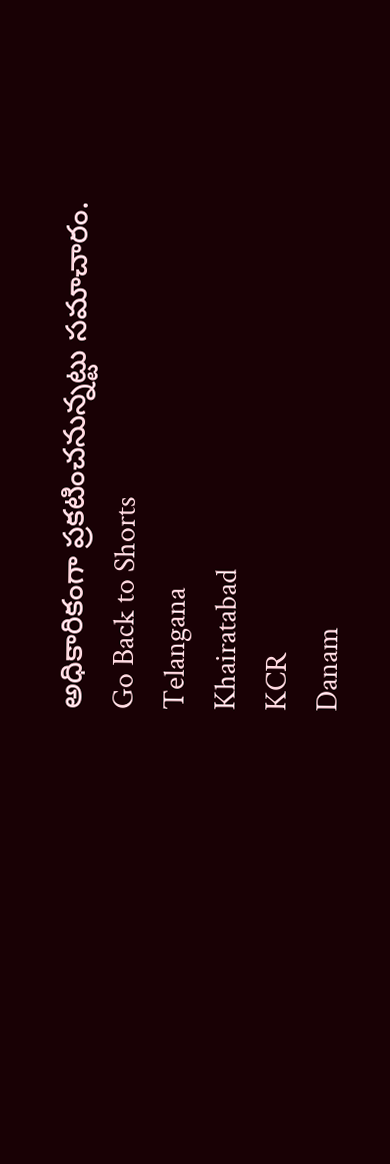అధికారికంగా ప్రకటించనున్నట్టు సమాచారం.
Go Back to Shorts
Telangana
Khairatabad
KCR
Danam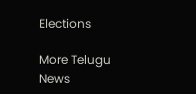Elections

More Telugu News